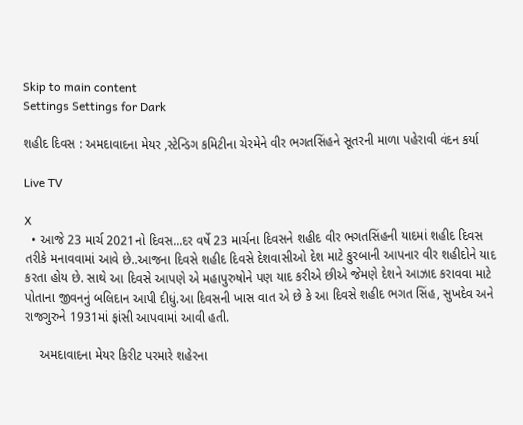Skip to main content
Settings Settings for Dark

શહીદ દિવસ : અમદાવાદના મેયર ,સ્ટેન્ડિગ કમિટીના ચેરમેને વીર ભગતસિંહને સૂતરની માળા પહેરાવી વંદન કર્યા

Live TV

X
  • આજે 23 માર્ચ 2021નો દિવસ...દર વર્ષે 23 માર્ચના દિવસને શહીદ વીર ભગતસિંહની યાદમાં શહીદ દિવસ તરીકે મનાવવામાં આવે છે..આજના દિવસે શહીદ દિવસે દેશવાસીઓ દેશ માટે કુરબાની આપનાર વીર શહીદોને યાદ કરતા હોય છે. સાથે આ દિવસે આપણે એ મહાપુરુષોને પણ યાદ કરીએ છીએ જેમણે દેશને આઝાદ કરાવવા માટે પોતાના જીવનનું બલિદાન આપી દીધું.આ દિવસની ખાસ વાત એ છે કે આ દિવસે શહીદ ભગત સિંહ, સુખદેવ અને રાજગુરુને 1931માં ફાંસી આપવામાં આવી હતી.

    અમદાવાદના મેયર કિરીટ પરમારે શહેરના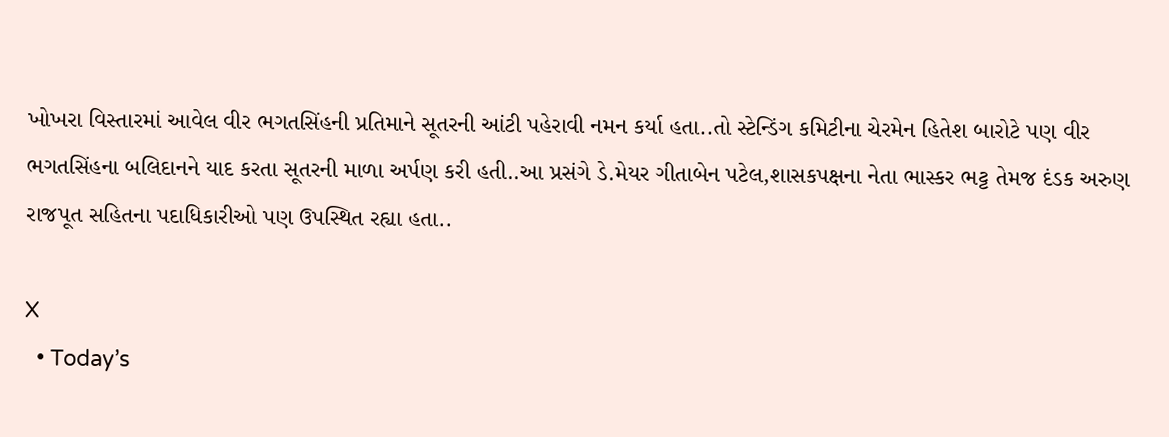ખોખરા વિસ્તારમાં આવેલ વીર ભગતસિંહની પ્રતિમાને સૂતરની આંટી પહેરાવી નમન કર્યા હતા..તો સ્ટેન્ડિંગ કમિટીના ચેરમેન હિતેશ બારોટે પણ વીર ભગતસિંહના બલિદાનને યાદ કરતા સૂતરની માળા અર્પણ કરી હતી..આ પ્રસંગે ડે.મેયર ગીતાબેન પટેલ,શાસકપક્ષના નેતા ભાસ્કર ભટ્ટ તેમજ દંડક અરુણ રાજપૂત સહિતના પદાધિકારીઓ પણ ઉપસ્થિત રહ્યા હતા..

X
  • Today’s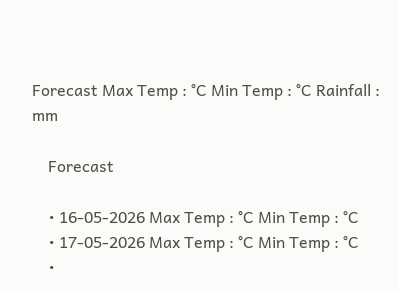Forecast Max Temp : °C Min Temp : °C Rainfall : mm

    Forecast

    • 16-05-2026 Max Temp : °C Min Temp : °C
    • 17-05-2026 Max Temp : °C Min Temp : °C
    •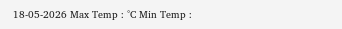18-05-2026 Max Temp : °C Min Temp :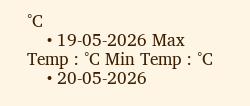°C
    • 19-05-2026 Max Temp : °C Min Temp : °C
    • 20-05-2026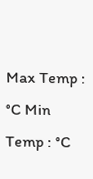Max Temp : °C Min Temp : °C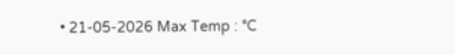• 21-05-2026 Max Temp : °C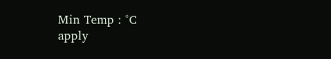Min Temp : °C
apply